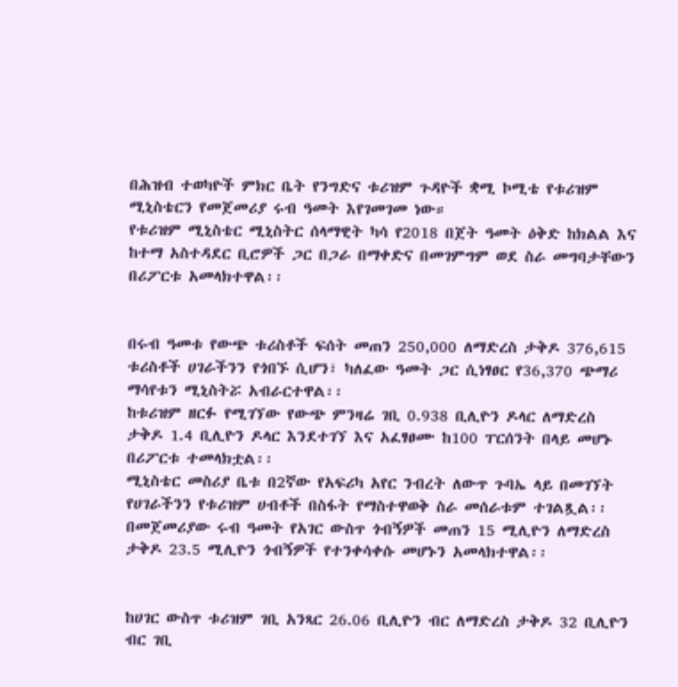በሕዝብ ተወካዮች ምክር ቤት የንግድና ቱሪዝም ጉዳዮች ቋሚ ኮሚቴ የቱሪዝም ሚኒስቴርን የመጀመሪያ ሩብ ዓመት እየገመገመ ነው።
የቱሪዝም ሚኒስቴር ሚኒስትር ሰላማዊት ካሳ የ2018 በጀት ዓመት ዕቅድ ከክልል እና ከተማ አስተዳደር ቢሮዎች ጋር በጋራ በማቀድና በመገምግም ወደ ስራ መግባታቸውን በሪፖርቱ አመላክተዋል፡፡


በሩብ ዓመቱ የውጭ ቱሪስቶች ፍሰት መጠን 250,000 ለማድረስ ታቅዶ 376,615 ቱሪስቶች ሀገራችንን የጎበኙ ሲሆን፣ ካለፈው ዓመት ጋር ሲነፃፀር የ36,370 ጭማሪ ማሳየቱን ሚኒስትሯ አብራርተዋል፡፡
ከቱሪዝም ዘርፉ የሚገኘው የውጭ ምንዛሬ ገቢ 0.938 ቢሊዮን ዶላር ለማድረስ ታቅዶ 1.4 ቢሊዮን ዶላር እንደተገኘ እና አፈፃፀሙ ከ100 ፐርሰንት በላይ መሆኑ በሪፖርቱ ተመላክቷል፡፡
ሚኒስቴር መስሪያ ቤቱ በ2ኛው የአፍሪካ አየር ንብረት ለውጥ ጉባኤ ላይ በመገኘት የሀገራችንን የቱሪዝም ሀብቶች በስፋት የማስተዋወቅ ስራ መሰራቱም ተገልጿል፡፡
በመጀመሪያው ሩብ ዓመት የአገር ውስጥ ጎብኝዎች መጠን 15 ሚሊዮን ለማድረስ ታቅዶ 23.5 ሚሊዮን ጎብኝዎች የተንቀሳቀሱ መሆኑን አመላክተዋል፡፡


ከሀገር ውስጥ ቱሪዝም ገቢ አንጻር 26.06 ቢሊዮን ብር ለማድረስ ታቅዶ 32 ቢሊዮን ብር ገቢ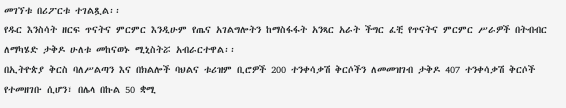መገኘቱ በሪፖርቱ ተገልጿል፡፡
የዱር እንስሳት ዘርፍ ጥናትና ምርምር እንዲሁም የጤና አገልግሎትን ከማስፋፋት አንጻር አራት ችግር ፈቺ የጥናትና ምርምር ሥራዎች በትብብር ለማካሄድ ታቅዶ ሁለቱ መከናወኑ ሚኒስትሯ አብራርተዋል፡፡
በኢትዮጵያ ቅርስ ባለሥልጣን እና በክልሎች ባህልና ቱሪዝም ቢሮዎች 200 ተንቀሳቃሽ ቅርሶችን ለመመዝገብ ታቅዶ 407 ተንቀሳቃሽ ቅርሶች የተመዘገቡ ሲሆን፣ በሌላ በኩል 50 ቋሚ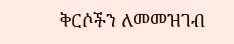ቅርሶችን ለመመዝገብ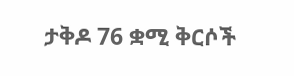ታቅዶ 76 ቋሚ ቅርሶች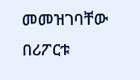መመዝገባቸው በሪፖርቱ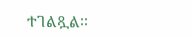ተገልጿል፡፡